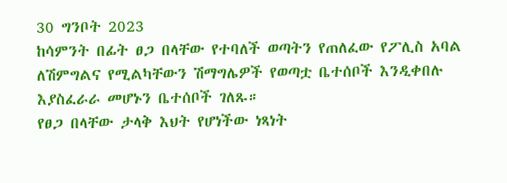30 ግንቦት 2023
ከሳምንት በፊት ፀጋ በላቸው የተባለች ወጣትን የጠለፈው የፖሊስ አባል ለሽምግልና የሚልካቸውን ሽማግሌዎች የወጣቷ ቤተሰቦች እንዲቀበሉ እያስፈራራ መሆኑን ቤተሰቦች ገለጹ።
የፀጋ በላቸው ታላቅ እህት የሆነችው ነጻነት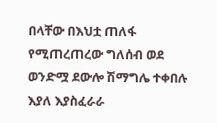በላቸው በእህቷ ጠለፋ የሚጠረጠረው ግለሰብ ወደ ወንድሟ ደውሎ ሽማግሌ ተቀበሉ እያለ እያስፈራራ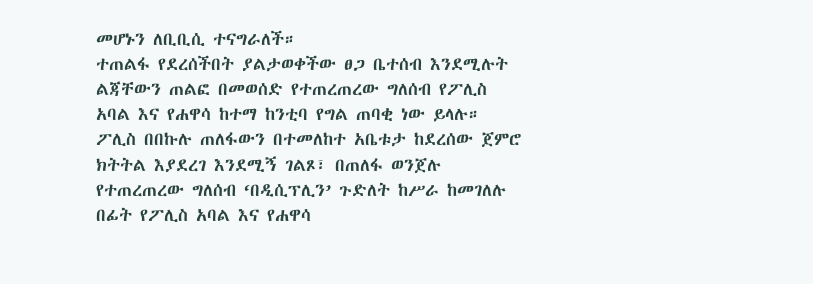መሆኑን ለቢቢሲ ተናግራለች።
ተጠልፋ የደረሰችበት ያልታወቀችው ፀጋ ቤተሰብ እንደሚሉት ልጃቸውን ጠልፎ በመወሰድ የተጠረጠረው ግለሰብ የፖሊስ አባል እና የሐዋሳ ከተማ ከንቲባ የግል ጠባቂ ነው ይላሉ።
ፖሊስ በበኩሉ ጠለፋውን በተመለከተ አቤቱታ ከደረሰው ጀምሮ ክትትል እያደረገ እንደሚኝ ገልጾ፣ በጠለፋ ወንጀሉ የተጠረጠረው ግለሰብ ‘በዲሲፕሊን’ ጉድለት ከሥራ ከመገለሉ በፊት የፖሊስ አባል እና የሐዋሳ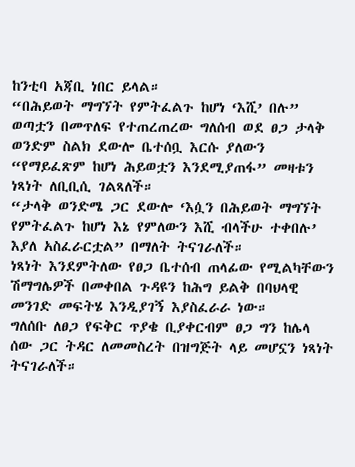ከንቲባ አጃቢ ነበር ይላል።
“በሕይወት ማግኘት የምትፈልጉ ከሆነ ‘እሺ’ በሉ”
ወጣቷን በመጥለፍ የተጠረጠረው ግለሰብ ወደ ፀጋ ታላቅ ወንድም ስልክ ደውሎ ቤተሰቧ እርሱ ያለውን “የማይፈጽም ከሆነ ሕይወቷን እንደሚያጠፋ” መዛቱን ነጻነት ለቢቢሲ ገልጻለች።
“ታላቅ ወንድሜ ጋር ደውሎ ‘እሷን በሕይወት ማግኘት የምትፈልጉ ከሆነ እኔ የምለውን እሺ ብላችሁ ተቀበሉ’ እያለ አስፈራርቷል” በማለት ትናገራለች።
ነጻነት እንደምትለው የፀጋ ቤተሰብ ጠላፊው የሚልካቸውን ሽማግሌዎች በመቀበል ጉዳዩን ከሕግ ይልቅ በባህላዊ መንገድ መፍትሄ እንዲያገኝ እያስፈራራ ነው።
ግለሰቡ ለፀጋ የፍቅር ጥያቄ ቢያቀርብም ፀጋ ግን ከሌላ ሰው ጋር ትዳር ለመመስረት በዝግጅት ላይ መሆኗን ነጻነት ትናገራለች።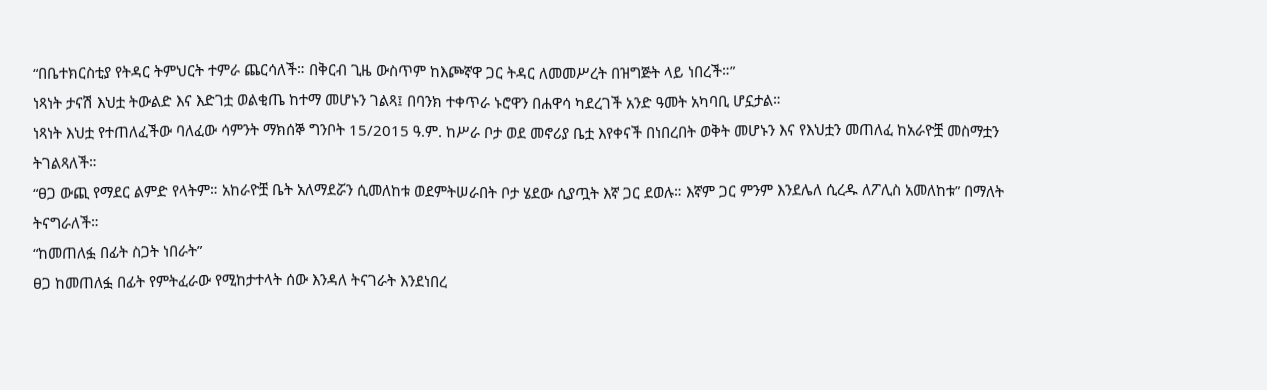“በቤተክርስቲያ የትዳር ትምህርት ተምራ ጨርሳለች። በቅርብ ጊዜ ውስጥም ከእጮኛዋ ጋር ትዳር ለመመሥረት በዝግጅት ላይ ነበረች።”
ነጻነት ታናሽ እህቷ ትውልድ እና እድገቷ ወልቂጤ ከተማ መሆኑን ገልጻ፤ በባንክ ተቀጥራ ኑሮዋን በሐዋሳ ካደረገች አንድ ዓመት አካባቢ ሆኗታል።
ነጻነት እህቷ የተጠለፈችው ባለፈው ሳምንት ማክሰኞ ግንቦት 15/2015 ዓ.ም. ከሥራ ቦታ ወደ መኖሪያ ቤቷ እየቀናች በነበረበት ወቅት መሆኑን እና የእህቷን መጠለፈ ከአራዮቿ መስማቷን ትገልጻለች።
“ፀጋ ውጪ የማደር ልምድ የላትም። አከራዮቿ ቤት አለማደሯን ሲመለከቱ ወደምትሠራበት ቦታ ሄደው ሲያጧት እኛ ጋር ደወሉ። እኛም ጋር ምንም እንደሌለ ሲረዱ ለፖሊስ አመለከቱ” በማለት ትናግራለች።
“ከመጠለፏ በፊት ስጋት ነበራት”
ፀጋ ከመጠለፏ በፊት የምትፈራው የሚከታተላት ሰው እንዳለ ትናገራት እንደነበረ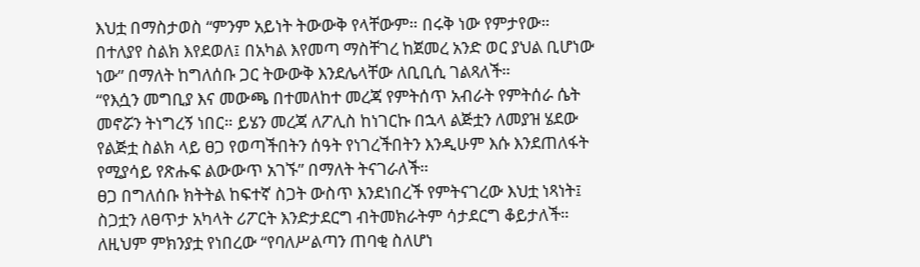እህቷ በማስታወስ “ምንም አይነት ትውውቅ የላቸውም። በሩቅ ነው የምታየው። በተለያየ ስልክ እየደወለ፤ በአካል እየመጣ ማስቸገረ ከጀመረ አንድ ወር ያህል ቢሆነው ነው” በማለት ከግለሰቡ ጋር ትውውቅ እንደሌላቸው ለቢቢሲ ገልጻለች።
“የእሷን መግቢያ እና መውጫ በተመለከተ መረጃ የምትሰጥ አብራት የምትሰራ ሴት መኖሯን ትነግረኝ ነበር። ይሄን መረጃ ለፖሊስ ከነገርኩ በኋላ ልጅቷን ለመያዝ ሄደው የልጅቷ ስልክ ላይ ፀጋ የወጣችበትን ሰዓት የነገረችበትን እንዲሁም እሱ እንደጠለፋት የሚያሳይ የጽሑፍ ልውውጥ አገኙ” በማለት ትናገራለች።
ፀጋ በግለሰቡ ክትትል ከፍተኛ ስጋት ውስጥ እንደነበረች የምትናገረው እህቷ ነጻነት፤ ስጋቷን ለፀጥታ አካላት ሪፖርት እንድታደርግ ብትመክራትም ሳታደርግ ቆይታለች።
ለዚህም ምክንያቷ የነበረው “የባለሥልጣን ጠባቂ ስለሆነ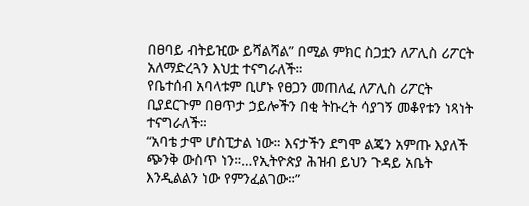በፀባይ ብትይዢው ይሻልሻል” በሚል ምክር ስጋቷን ለፖሊስ ሪፖርት አለማድረጓን እህቷ ተናግራለች።
የቤተሰብ አባላቱም ቢሆኑ የፀጋን መጠለፈ ለፖሊስ ሪፖርት ቢያደርጉም በፀጥታ ኃይሎችን በቂ ትኩረት ሳያገኝ መቆየቱን ነጻነት ተናግራለች።
“አባቴ ታሞ ሆስፒታል ነው። እናታችን ደግሞ ልጄን አምጡ እያለች ጭንቅ ውስጥ ነን።…የኢትዮጵያ ሕዝብ ይህን ጉዳይ አቤት እንዲልልን ነው የምንፈልገው።”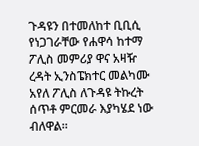ጉዳዩን በተመለከተ ቢቢሲ የነጋገራቸው የሐዋሳ ከተማ ፖሊስ መምሪያ ዋና አዛዥ ረዳት ኢንስፔክተር መልካሙ አየለ ፖሊስ ለጉዳዩ ትኩረት ሰጥቶ ምርመራ እያካሄደ ነው ብለዋል።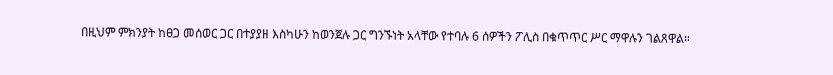በዚህም ምክንያት ከፀጋ መሰወር ጋር በተያያዘ እስካሁን ከወንጀሉ ጋር ግንኙነት አላቸው የተባሉ 6 ሰዎችን ፖሊስ በቁጥጥር ሥር ማዋሉን ገልጸዋል።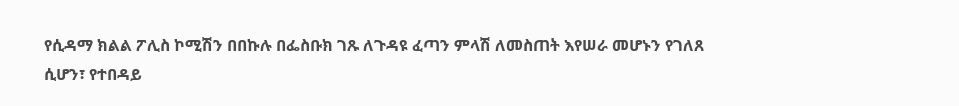የሲዳማ ክልል ፖሊስ ኮሚሽን በበኩሉ በፌስቡክ ገጹ ለጉዳዩ ፈጣን ምላሽ ለመስጠት እየሠራ መሆኑን የገለጸ ሲሆን፣ የተበዳይ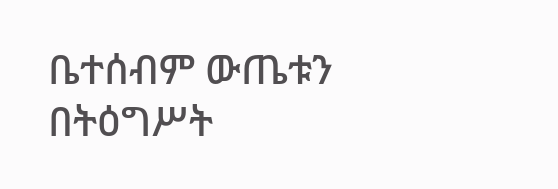ቤተሰብም ውጤቱን በትዕግሥት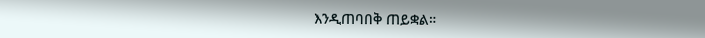እንዲጠባበቅ ጠይቋል።